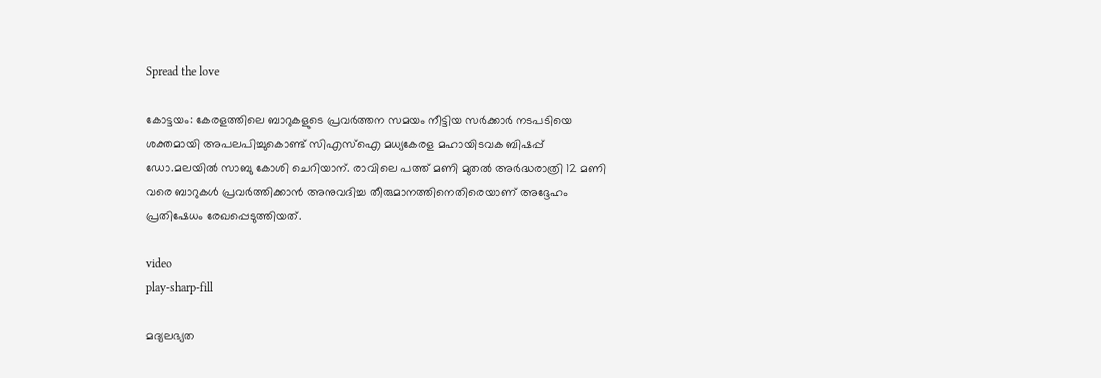Spread the love

കോട്ടയം: കേരളത്തിലെ ബാറുകളുടെ പ്രവർത്തന സമയം നീട്ടിയ സർക്കാർ നടപടിയെ ശക്തമായി അപലപിച്ചുകൊണ്ട് സിഎസ്‌ഐ മധ്യകേരള മഹായിടവക ബിഷപ്പ് ഡോ.മലയില്‍ സാബു കോശി ചെറിയാന്. രാവിലെ പത്ത് മണി മുതല്‍ അർദ്ധരാത്രി 12 മണി വരെ ബാറുകള്‍ പ്രവർത്തിക്കാൻ അനുവദിച്ച തീരുമാനത്തിനെതിരെയാണ് അദ്ദേഹം പ്രതിഷേധം രേഖപ്പെടുത്തിയത്.

video
play-sharp-fill

മദ്യലഭ്യത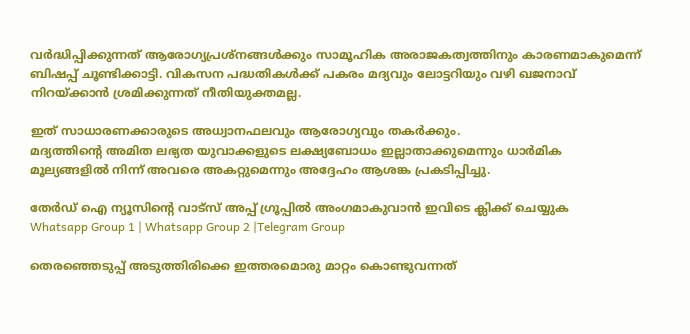വർദ്ധിപ്പിക്കുന്നത് ആരോഗ്യപ്രശ്നങ്ങള്‍ക്കും സാമൂഹിക അരാജകത്വത്തിനും കാരണമാകുമെന്ന് ബിഷപ്പ് ചൂണ്ടിക്കാട്ടി. വികസന പദ്ധതികള്‍ക്ക് പകരം മദ്യവും ലോട്ടറിയും വഴി ഖജനാവ് നിറയ്ക്കാൻ ശ്രമിക്കുന്നത് നീതിയുക്തമല്ല.

ഇത് സാധാരണക്കാരുടെ അധ്വാനഫലവും ആരോഗ്യവും തകർക്കും.
മദ്യത്തിന്റെ അമിത ലഭ്യത യുവാക്കളുടെ ലക്ഷ്യബോധം ഇല്ലാതാക്കുമെന്നും ധാർമിക മൂല്യങ്ങളില്‍ നിന്ന് അവരെ അകറ്റുമെന്നും അദ്ദേഹം ആശങ്ക പ്രകടിപ്പിച്ചു.

തേർഡ് ഐ ന്യൂസിന്റെ വാട്സ് അപ്പ് ഗ്രൂപ്പിൽ അംഗമാകുവാൻ ഇവിടെ ക്ലിക്ക് ചെയ്യുക
Whatsapp Group 1 | Whatsapp Group 2 |Telegram Group

തെരഞ്ഞെടുപ്പ് അടുത്തിരിക്കെ ഇത്തരമൊരു മാറ്റം കൊണ്ടുവന്നത്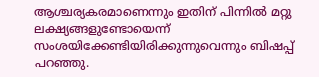ആശ്ചര്യകരമാണെന്നും ഇതിന് പിന്നില്‍ മറ്റു ലക്ഷ്യങ്ങളുണ്ടോയെന്ന് സംശയിക്കേണ്ടിയിരിക്കുന്നുവെന്നും ബിഷപ്പ് പറഞ്ഞു.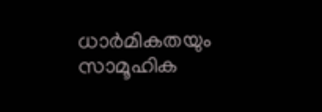ധാർമികതയും സാമൂഹിക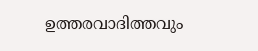ഉത്തരവാദിത്തവും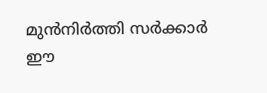മുൻനിർത്തി സർക്കാർ ഈ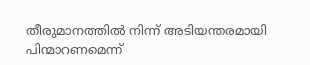തീരുമാനത്തില്‍ നിന്ന് അടിയന്തരമായി പിന്മാറണമെന്ന്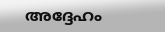അദ്ദേഹം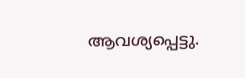ആവശ്യപ്പെട്ടു.